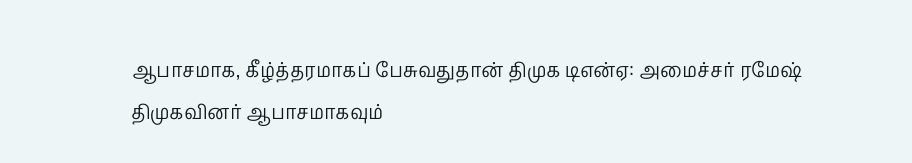ஆபாசமாக, கீழ்த்தரமாகப் பேசுவதுதான் திமுக டிஎன்ஏ: அமைச்சர் ரமேஷ்
திமுகவினர் ஆபாசமாகவும்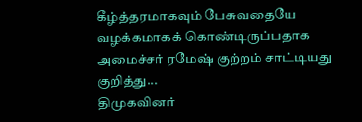கீழ்த்தரமாகவும் பேசுவதையே வழக்கமாகக் கொண்டிருப்பதாக அமைச்சர் ரமேஷ் குற்றம் சாட்டியது குறித்து...
திமுகவினர்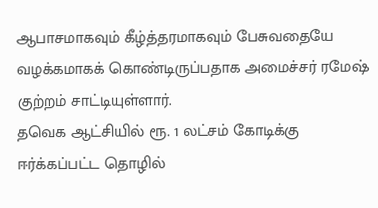ஆபாசமாகவும் கீழ்த்தரமாகவும் பேசுவதையே வழக்கமாகக் கொண்டிருப்பதாக அமைச்சர் ரமேஷ் குற்றம் சாட்டியுள்ளார்.
தவெக ஆட்சியில் ரூ. 1 லட்சம் கோடிக்கு ஈர்க்கப்பட்ட தொழில்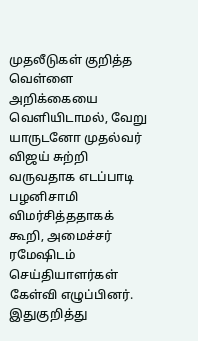முதலீடுகள் குறித்த வெள்ளை அறிக்கையை வெளியிடாமல், வேறு யாருடனோ முதல்வர் விஜய் சுற்றி வருவதாக எடப்பாடி பழனிசாமி விமர்சித்ததாகக் கூறி, அமைச்சர் ரமேஷிடம் செய்தியாளர்கள் கேள்வி எழுப்பினர்.
இதுகுறித்து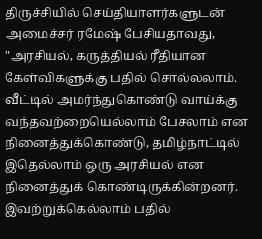திருச்சியில் செய்தியாளர்களுடன் அமைச்சர் ரமேஷ் பேசியதாவது, "அரசியல், கருத்தியல் ரீதியான கேள்விகளுக்கு பதில் சொல்லலாம். வீட்டில் அமர்ந்துகொண்டு வாய்க்கு வந்தவற்றையெல்லாம் பேசலாம் என நினைத்துக்கொண்டு, தமிழ்நாட்டில் இதெல்லாம் ஒரு அரசியல் என நினைத்துக் கொண்டிருக்கின்றனர். இவற்றுக்கெல்லாம் பதில்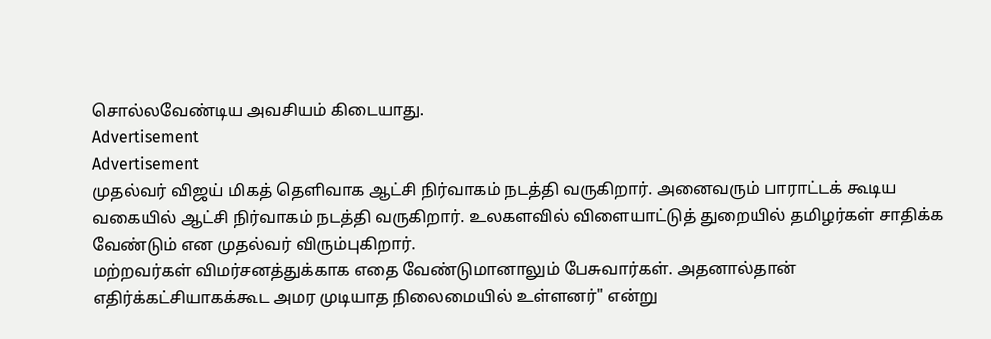சொல்லவேண்டிய அவசியம் கிடையாது.
Advertisement
Advertisement
முதல்வர் விஜய் மிகத் தெளிவாக ஆட்சி நிர்வாகம் நடத்தி வருகிறார். அனைவரும் பாராட்டக் கூடிய வகையில் ஆட்சி நிர்வாகம் நடத்தி வருகிறார். உலகளவில் விளையாட்டுத் துறையில் தமிழர்கள் சாதிக்க வேண்டும் என முதல்வர் விரும்புகிறார்.
மற்றவர்கள் விமர்சனத்துக்காக எதை வேண்டுமானாலும் பேசுவார்கள். அதனால்தான் எதிர்க்கட்சியாகக்கூட அமர முடியாத நிலைமையில் உள்ளனர்" என்று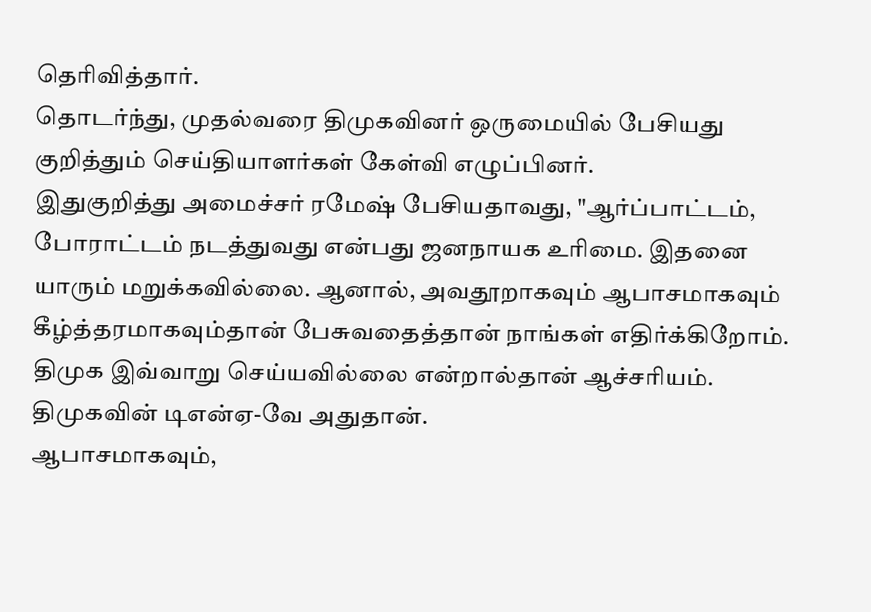தெரிவித்தார்.
தொடர்ந்து, முதல்வரை திமுகவினர் ஒருமையில் பேசியது குறித்தும் செய்தியாளர்கள் கேள்வி எழுப்பினர்.
இதுகுறித்து அமைச்சர் ரமேஷ் பேசியதாவது, "ஆர்ப்பாட்டம், போராட்டம் நடத்துவது என்பது ஜனநாயக உரிமை. இதனை யாரும் மறுக்கவில்லை. ஆனால், அவதூறாகவும் ஆபாசமாகவும் கீழ்த்தரமாகவும்தான் பேசுவதைத்தான் நாங்கள் எதிர்க்கிறோம். திமுக இவ்வாறு செய்யவில்லை என்றால்தான் ஆச்சரியம். திமுகவின் டிஎன்ஏ-வே அதுதான்.
ஆபாசமாகவும்,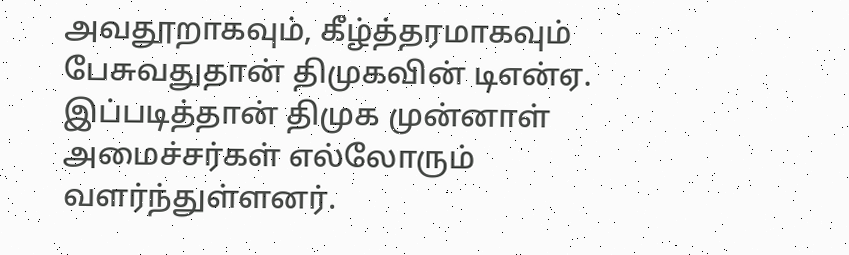அவதூறாகவும், கீழ்த்தரமாகவும் பேசுவதுதான் திமுகவின் டிஎன்ஏ. இப்படித்தான் திமுக முன்னாள் அமைச்சர்கள் எல்லோரும் வளர்ந்துள்ளனர்.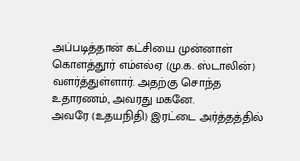அப்படித்தான் கட்சியை முன்னாள் கொளத்தூர் எம்எல்ஏ (மு.க. ஸ்டாலின்) வளர்த்துள்ளார். அதற்கு சொந்த உதாரணம், அவரது மகனே.
அவரே (உதயநிதி) இரட்டை அர்த்தத்தில்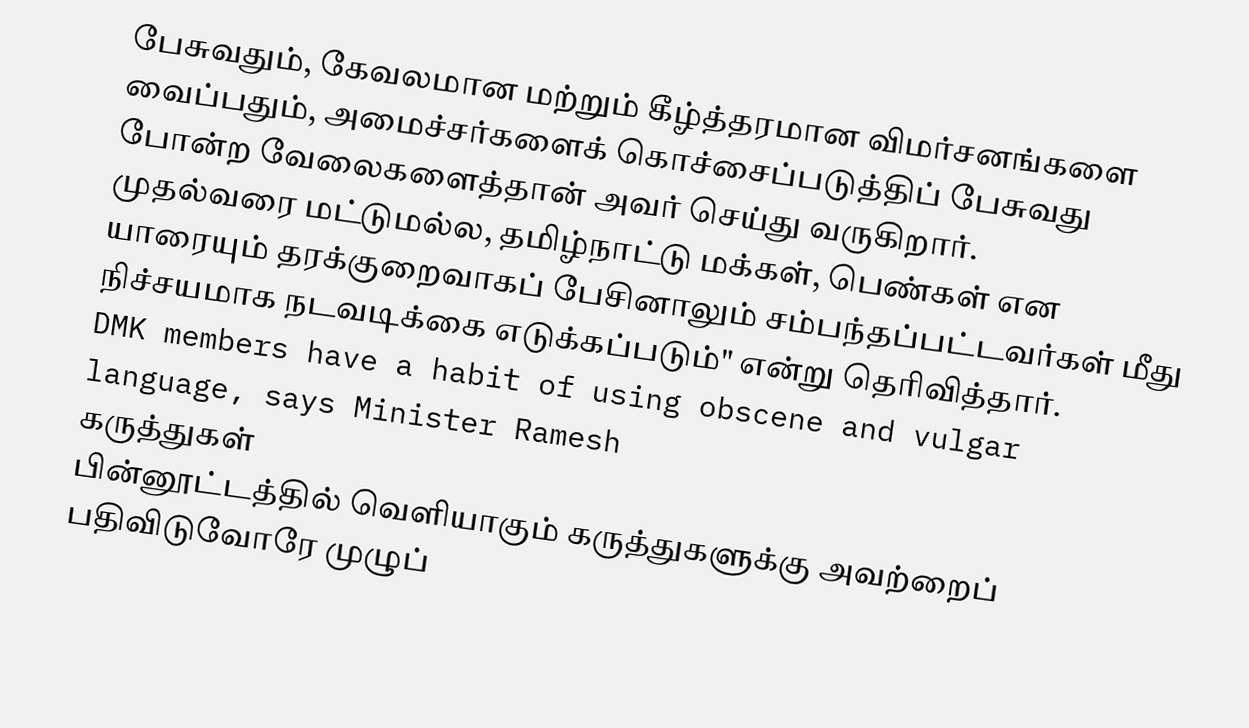பேசுவதும், கேவலமான மற்றும் கீழ்த்தரமான விமர்சனங்களை வைப்பதும், அமைச்சர்களைக் கொச்சைப்படுத்திப் பேசுவது போன்ற வேலைகளைத்தான் அவர் செய்து வருகிறார்.
முதல்வரை மட்டுமல்ல, தமிழ்நாட்டு மக்கள், பெண்கள் என யாரையும் தரக்குறைவாகப் பேசினாலும் சம்பந்தப்பட்டவர்கள் மீது நிச்சயமாக நடவடிக்கை எடுக்கப்படும்" என்று தெரிவித்தார்.
DMK members have a habit of using obscene and vulgar language, says Minister Ramesh
கருத்துகள்
பின்னூட்டத்தில் வெளியாகும் கருத்துகளுக்கு அவற்றைப் பதிவிடுவோரே முழுப்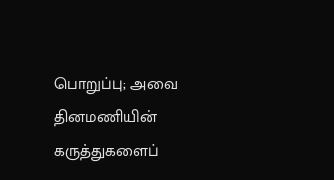பொறுப்பு; அவை தினமணியின் கருத்துகளைப்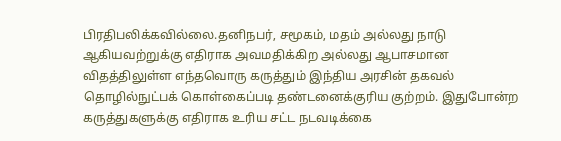பிரதிபலிக்கவில்லை.தனிநபர், சமூகம், மதம் அல்லது நாடு ஆகியவற்றுக்கு எதிராக அவமதிக்கிற அல்லது ஆபாசமான விதத்திலுள்ள எந்தவொரு கருத்தும் இந்திய அரசின் தகவல் தொழில்நுட்பக் கொள்கைப்படி தண்டனைக்குரிய குற்றம். இதுபோன்ற கருத்துகளுக்கு எதிராக உரிய சட்ட நடவடிக்கை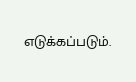எடுக்கப்படும்.